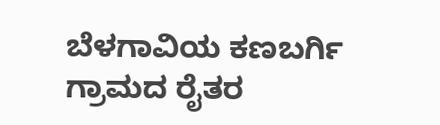ಬೆಳಗಾವಿಯ ಕಣಬರ್ಗಿ ಗ್ರಾಮದ ರೈತರ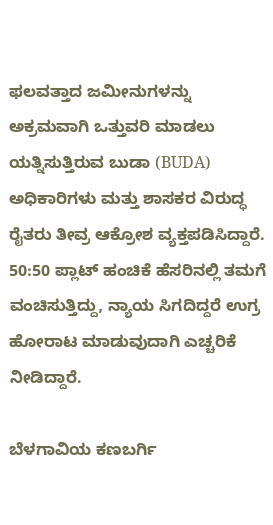ಫಲವತ್ತಾದ ಜಮೀನುಗಳನ್ನು ಅಕ್ರಮವಾಗಿ ಒತ್ತುವರಿ ಮಾಡಲು ಯತ್ನಿಸುತ್ತಿರುವ ಬುಡಾ (BUDA) ಅಧಿಕಾರಿಗಳು ಮತ್ತು ಶಾಸಕರ ವಿರುದ್ಧ ರೈತರು ತೀವ್ರ ಆಕ್ರೋಶ ವ್ಯಕ್ತಪಡಿಸಿದ್ದಾರೆ. 50:50 ಪ್ಲಾಟ್ ಹಂಚಿಕೆ ಹೆಸರಿನಲ್ಲಿ ತಮಗೆ ವಂಚಿಸುತ್ತಿದ್ದು, ನ್ಯಾಯ ಸಿಗದಿದ್ದರೆ ಉಗ್ರ ಹೋರಾಟ ಮಾಡುವುದಾಗಿ ಎಚ್ಚರಿಕೆ ನೀಡಿದ್ದಾರೆ.

ಬೆಳಗಾವಿಯ ಕಣಬರ್ಗಿ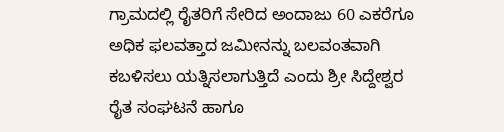ಗ್ರಾಮದಲ್ಲಿ ರೈತರಿಗೆ ಸೇರಿದ ಅಂದಾಜು 60 ಎಕರೆಗೂ ಅಧಿಕ ಫಲವತ್ತಾದ ಜಮೀನನ್ನು ಬಲವಂತವಾಗಿ ಕಬಳಿಸಲು ಯತ್ನಿಸಲಾಗುತ್ತಿದೆ ಎಂದು ಶ್ರೀ ಸಿದ್ದೇಶ್ವರ ರೈತ ಸಂಘಟನೆ ಹಾಗೂ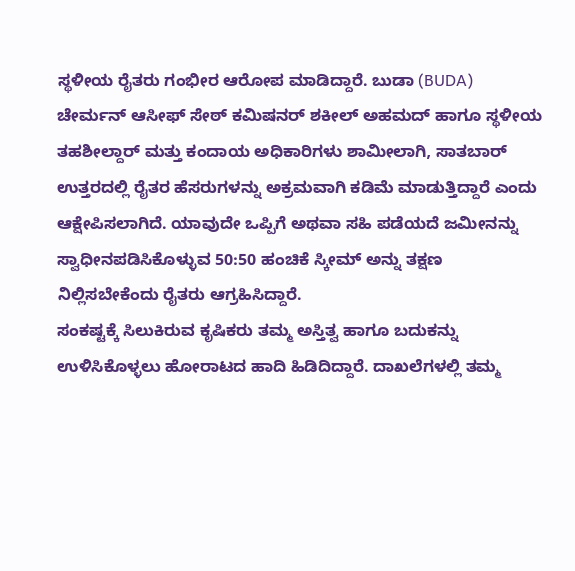ಸ್ಥಳೀಯ ರೈತರು ಗಂಭೀರ ಆರೋಪ ಮಾಡಿದ್ದಾರೆ. ಬುಡಾ (BUDA) ಚೇರ್ಮನ್ ಆಸೀಫ್ ಸೇಠ್ ಕಮಿಷನರ್ ಶಕೀಲ್ ಅಹಮದ್ ಹಾಗೂ ಸ್ಥಳೀಯ ತಹಶೀಲ್ದಾರ್ ಮತ್ತು ಕಂದಾಯ ಅಧಿಕಾರಿಗಳು ಶಾಮೀಲಾಗಿ, ಸಾತಬಾರ್ ಉತ್ತರದಲ್ಲಿ ರೈತರ ಹೆಸರುಗಳನ್ನು ಅಕ್ರಮವಾಗಿ ಕಡಿಮೆ ಮಾಡುತ್ತಿದ್ದಾರೆ ಎಂದು ಆಕ್ಷೇಪಿಸಲಾಗಿದೆ. ಯಾವುದೇ ಒಪ್ಪಿಗೆ ಅಥವಾ ಸಹಿ ಪಡೆಯದೆ ಜಮೀನನ್ನು ಸ್ವಾಧೀನಪಡಿಸಿಕೊಳ್ಳುವ 50:50 ಹಂಚಿಕೆ ಸ್ಕೀಮ್ ಅನ್ನು ತಕ್ಷಣ ನಿಲ್ಲಿಸಬೇಕೆಂದು ರೈತರು ಆಗ್ರಹಿಸಿದ್ದಾರೆ.
ಸಂಕಷ್ಟಕ್ಕೆ ಸಿಲುಕಿರುವ ಕೃಷಿಕರು ತಮ್ಮ ಅಸ್ತಿತ್ವ ಹಾಗೂ ಬದುಕನ್ನು ಉಳಿಸಿಕೊಳ್ಳಲು ಹೋರಾಟದ ಹಾದಿ ಹಿಡಿದಿದ್ದಾರೆ. ದಾಖಲೆಗಳಲ್ಲಿ ತಮ್ಮ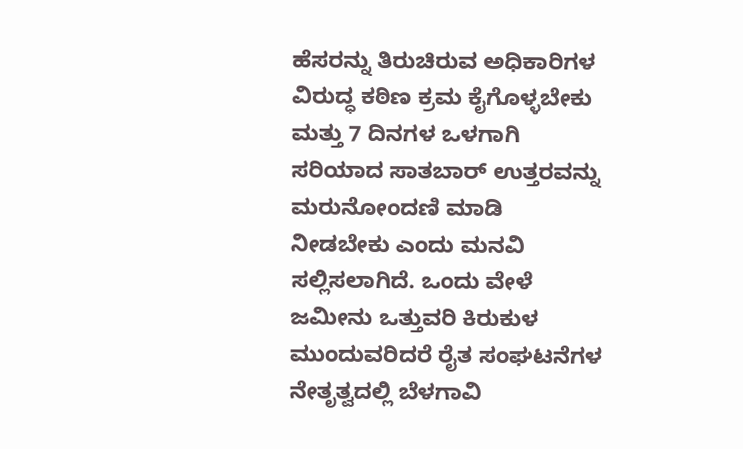ಹೆಸರನ್ನು ತಿರುಚಿರುವ ಅಧಿಕಾರಿಗಳ ವಿರುದ್ಧ ಕಠಿಣ ಕ್ರಮ ಕೈಗೊಳ್ಳಬೇಕು ಮತ್ತು 7 ದಿನಗಳ ಒಳಗಾಗಿ ಸರಿಯಾದ ಸಾತಬಾರ್ ಉತ್ತರವನ್ನು ಮರುನೋಂದಣಿ ಮಾಡಿ ನೀಡಬೇಕು ಎಂದು ಮನವಿ ಸಲ್ಲಿಸಲಾಗಿದೆ. ಒಂದು ವೇಳೆ ಜಮೀನು ಒತ್ತುವರಿ ಕಿರುಕುಳ ಮುಂದುವರಿದರೆ ರೈತ ಸಂಘಟನೆಗಳ ನೇತೃತ್ವದಲ್ಲಿ ಬೆಳಗಾವಿ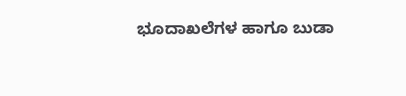ಭೂದಾಖಲೆಗಳ ಹಾಗೂ ಬುಡಾ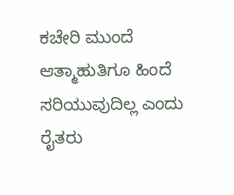ಕಚೇರಿ ಮುಂದೆ ಆತ್ಮಾಹುತಿಗೂ ಹಿಂದೆ ಸರಿಯುವುದಿಲ್ಲ ಎಂದು ರೈತರು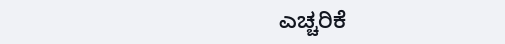ಎಚ್ಚರಿಕೆ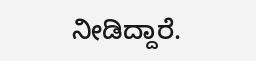ನೀಡಿದ್ದಾರೆ.